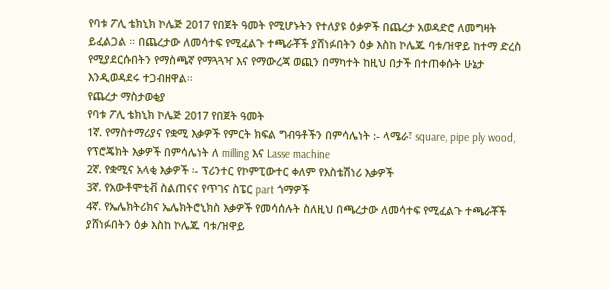የባቱ ፖሊ ቴክኒክ ኮሌጅ 2017 የበጀት ዓመት የሚሆኑትን የተለያዩ ዕቃዎች በጨረታ አወዳድሮ ለመግዛት ይፈልጋል ። በጨረታው ለመሳተፍ የሚፈልጉ ተጫራቾች ያሸነፉበትን ዕቃ እስከ ኮሌጁ ባቱ/ዝዋይ ከተማ ድረስ የሚያደርሱበትን የማስጫኛ የማጓጓዣ እና የማውረጃ ወጪን በማካተት ከዚህ በታች በተጠቀሱት ሁኔታ እንዲወዳደሩ ተጋብዘዋል፡፡
የጨረታ ማስታወቂያ
የባቱ ፖሊ ቴክኒክ ኮሌጅ 2017 የበጀት ዓመት
1ኛ. የማስተማሪያና የቋሚ እቃዎች የምርት ክፍል ግብዓቶችን በምሳሌነት :- ላሜራ፣ square, pipe ply wood, የፕሮጄክት እቃዎች በምሳሌነት ለ milling እና Lasse machine
2ኛ. የቋሚና አላቂ እቃዎች ፡- ፕሪንተር የኮምፒውተር ቀለም የእስቴሽነሪ እቃዎች
3ኛ. የአውቶሞቲቭ ስልጠናና የጥገና ስፔር part ጎማዎች
4ኛ. የኤሌክትሪክና ኤሌክትሮኒክስ እቃዎች የመሳሰሉት ስለዚህ በጫረታው ለመሳተፍ የሚፈልጉ ተጫራቾች ያሸነፉበትን ዕቃ እስከ ኮሌጁ ባቱ/ዝዋይ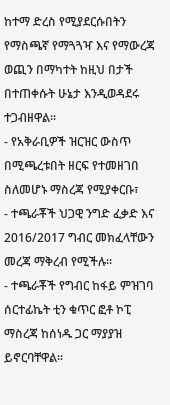ከተማ ድረስ የሚያደርሱበትን የማስጫኛ የማጓጓዣ እና የማውረጃ ወጪን በማካተት ከዚህ በታች በተጠቀሱት ሁኔታ እንዲወዳደሩ ተጋብዘዋል፡፡
- የአቅራቢዎች ዝርዝር ውስጥ በሚጫረቱበት ዘርፍ የተመዘገበ ስለመሆኑ ማስረጃ የሚያቀርቡ፣
- ተጫራቾች ህጋዊ ንግድ ፈቃድ እና 2016/2017 ግብር መክፈላቸውን መረጃ ማቅረብ የሚችሉ፡፡
- ተጫራቾች የግብር ከፋይ ምዝገባ ሰርተፊኬት ቲን ቁጥር ፎቶ ኮፒ ማስረጃ ከሰነዱ ጋር ማያያዝ ይኖርባቸዋል፡፡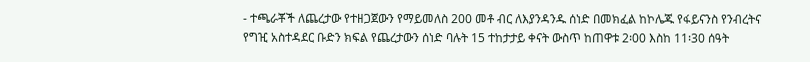- ተጫራቾች ለጨረታው የተዘጋጀውን የማይመለስ 200 መቶ ብር ለእያንዳንዱ ሰነድ በመክፈል ከኮሌጁ የፋይናንስ የንብረትና የግዢ አስተዳደር ቡድን ክፍል የጨረታውን ሰነድ ባሉት 15 ተከታታይ ቀናት ውስጥ ከጠዋቱ 2፡00 እስከ 11፡30 ሰዓት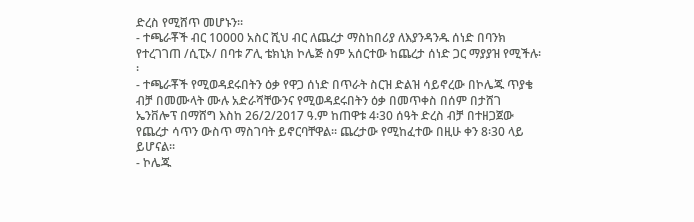ድረስ የሚሸጥ መሆኑን፡፡
- ተጫራቾች ብር 10000 አስር ሺህ ብር ለጨረታ ማስከበሪያ ለእያንዳንዱ ሰነድ በባንክ የተረገገጠ /ሲፒኦ/ በባቱ ፖሊ ቴክኒክ ኮሌጅ ስም አሰርተው ከጨረታ ሰነድ ጋር ማያያዝ የሚችሉ፡፡
- ተጫራቾች የሚወዳደሩበትን ዕቃ የዋጋ ሰነድ በጥራት ስርዝ ድልዝ ሳይኖረው በኮሌጁ ጥያቄ ብቻ በመሙላት ሙሉ አድራሻቸውንና የሚወዳደሩበትን ዕቃ በመጥቀስ በሰም በታሸገ ኤንቨሎፕ በማሸግ እስከ 26/2/2017 ዓ.ም ከጠዋቱ 4፡30 ሰዓት ድረስ ብቻ በተዘጋጀው የጨረታ ሳጥን ውስጥ ማስገባት ይኖርባቸዋል፡፡ ጨረታው የሚከፈተው በዚሁ ቀን 8፡30 ላይ ይሆናል፡፡
- ኮሌጁ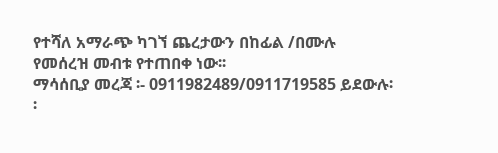የተሻለ አማራጭ ካገኘ ጨረታውን በከፊል /በሙሉ የመሰረዝ መብቱ የተጠበቀ ነው፡፡
ማሳሰቢያ መረጃ ፡- 0911982489/0911719585 ይደውሉ፡፡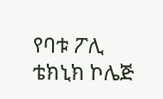የባቱ ፖሊ ቴክኒክ ኮሌጅ